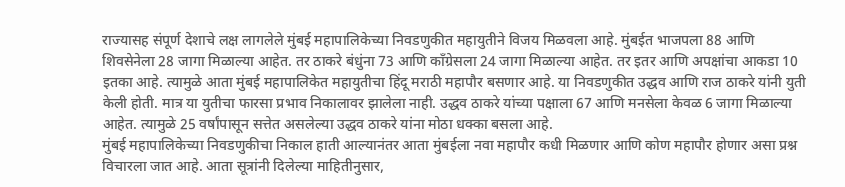राज्यासह संपूर्ण देशाचे लक्ष लागलेले मुंबई महापालिकेच्या निवडणुकीत महायुतीने विजय मिळवला आहे. मुंबईत भाजपला 88 आणि शिवसेनेला 28 जागा मिळाल्या आहेत. तर ठाकरे बंधुंना 73 आणि काँग्रेसला 24 जागा मिळाल्या आहेत. तर इतर आणि अपक्षांचा आकडा 10 इतका आहे. त्यामुळे आता मुंबई महापालिकेत महायुतीचा हिंदू मराठी महापौर बसणार आहे. या निवडणुकीत उद्धव आणि राज ठाकरे यांनी युती केली होती. मात्र या युतीचा फारसा प्रभाव निकालावर झालेला नाही. उद्धव ठाकरे यांच्या पक्षाला 67 आणि मनसेला केवळ 6 जागा मिळाल्या आहेत. त्यामुळे 25 वर्षांपासून सत्तेत असलेल्या उद्धव ठाकरे यांना मोठा धक्का बसला आहे.
मुंबई महापालिकेच्या निवडणुकीचा निकाल हाती आल्यानंतर आता मुंबईला नवा महापौर कधी मिळणार आणि कोण महापौर होणार असा प्रश्न विचारला जात आहे. आता सूत्रांनी दिलेल्या माहितीनुसार,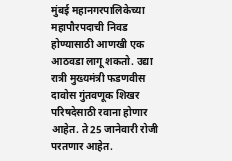मुंबई महानगरपालिकेच्या महापौरपदाची निवड होण्यासाठी आणखी एक आठवडा लागू शकतो. उद्या रात्री मुख्यमंत्री फडणवीस दावोस गुंतवणूक शिखर परिषदेसाठी रवाना होणार आहेत. ते 25 जानेवारी रोजी परतणार आहेत.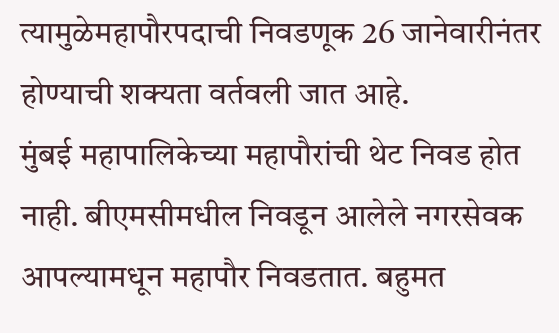त्यामुळेमहापौरपदाची निवडणूक 26 जानेवारीनंतर होण्याची शक्यता वर्तवली जात आहे.
मुंबई महापालिकेच्या महापौरांची थेट निवड होत नाही. बीएमसीमधील निवडून आलेले नगरसेवक आपल्यामधून महापौर निवडतात. बहुमत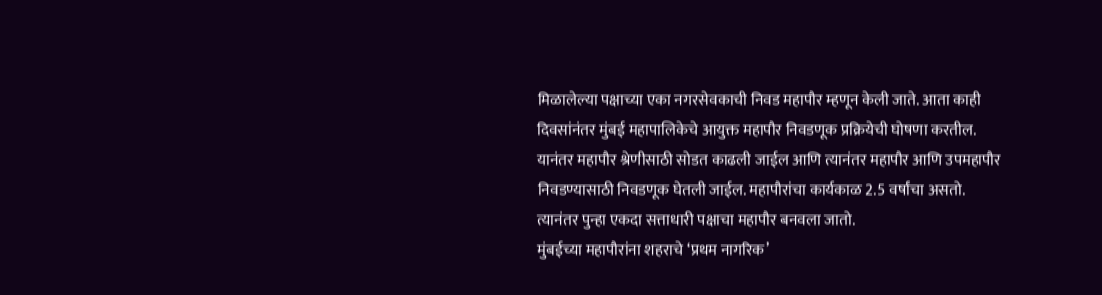मिळालेल्या पक्षाच्या एका नगरसेवकाची निवड महापौर म्हणून केली जाते. आता काही दिवसांनंतर मुंबई महापालिकेचे आयुक्त महापौर निवडणूक प्रक्रियेची घोषणा करतील. यानंतर महापौर श्रेणीसाठी सोडत काढली जाईल आणि त्यानंतर महापौर आणि उपमहापौर निवडण्यासाठी निवडणूक घेतली जाईल. महापौरांचा कार्यकाळ 2.5 वर्षांचा असतो. त्यानंतर पुन्हा एकदा सत्ताधारी पक्षाचा महापौर बनवला जातो.
मुंबईच्या महापौरांना शहराचे ‘प्रथम नागरिक’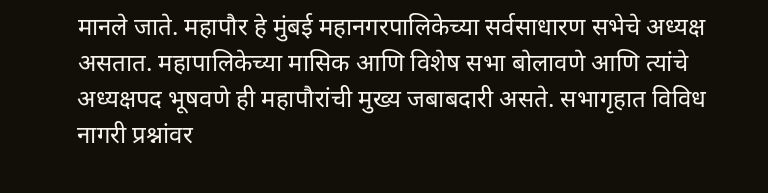मानले जाते. महापौर हे मुंबई महानगरपालिकेच्या सर्वसाधारण सभेचे अध्यक्ष असतात. महापालिकेच्या मासिक आणि विशेष सभा बोलावणे आणि त्यांचे अध्यक्षपद भूषवणे ही महापौरांची मुख्य जबाबदारी असते. सभागृहात विविध नागरी प्रश्नांवर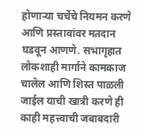होणाऱ्या चर्चेचे नियमन करणे आणि प्रस्तावांवर मतदान घडवून आणणे. सभागृहात लोकशाही मार्गाने कामकाज चालेल आणि शिस्त पाळली जाईल याची खात्री करणे ही काही महत्त्वाची जबाबदारी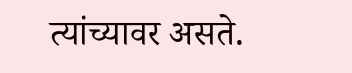त्यांच्यावर असते.